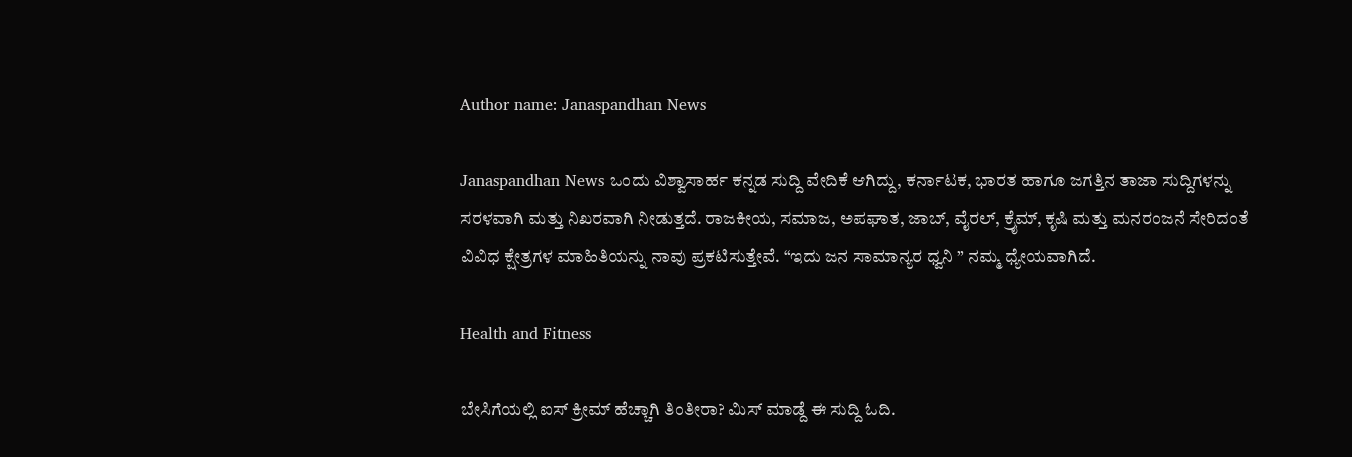Author name: Janaspandhan News

Janaspandhan News ಒಂದು ವಿಶ್ವಾಸಾರ್ಹ ಕನ್ನಡ ಸುದ್ದಿ ವೇದಿಕೆ ಆಗಿದ್ದು, ಕರ್ನಾಟಕ, ಭಾರತ ಹಾಗೂ ಜಗತ್ತಿನ ತಾಜಾ ಸುದ್ದಿಗಳನ್ನು ಸರಳವಾಗಿ ಮತ್ತು ನಿಖರವಾಗಿ ನೀಡುತ್ತದೆ. ರಾಜಕೀಯ, ಸಮಾಜ, ಅಪಘಾತ, ಜಾಬ್‌, ವೈರಲ್‌, ಕ್ರೈಮ್, ಕೃಷಿ ಮತ್ತು ಮನರಂಜನೆ ಸೇರಿದಂತೆ ವಿವಿಧ ಕ್ಷೇತ್ರಗಳ ಮಾಹಿತಿಯನ್ನು ನಾವು ಪ್ರಕಟಿಸುತ್ತೇವೆ. “ಇದು ಜನ ಸಾಮಾನ್ಯರ ಧ್ವನಿ ” ನಮ್ಮ ಧ್ಯೇಯವಾಗಿದೆ.

Health and Fitness

ಬೇಸಿಗೆಯಲ್ಲಿ ಐಸ್ ಕ್ರೀಮ್ ಹೆಚ್ಚಾಗಿ ತಿಂತೀರಾ? ಮಿಸ್‌ ಮಾಡ್ದೆ ಈ ಸುದ್ದಿ ಓದಿ.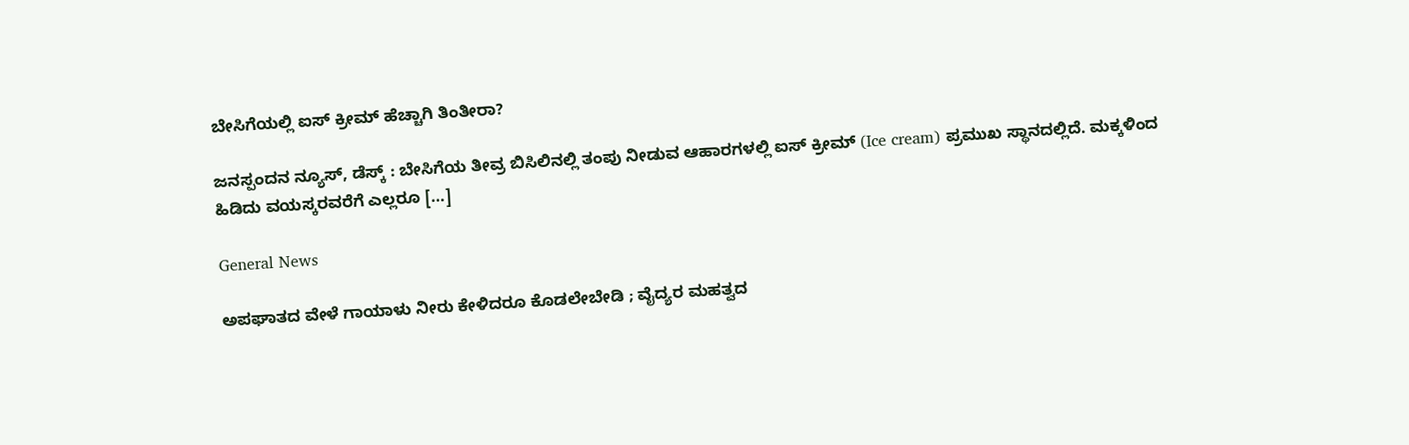ಬೇಸಿಗೆಯಲ್ಲಿ ಐಸ್ ಕ್ರೀಮ್ ಹೆಚ್ಚಾಗಿ ತಿಂತೀರಾ?

ಜನಸ್ಪಂದನ ನ್ಯೂಸ್‌, ಡೆಸ್ಕ್‌ : ಬೇಸಿಗೆಯ ತೀವ್ರ ಬಿಸಿಲಿನಲ್ಲಿ ತಂಪು ನೀಡುವ ಆಹಾರಗಳಲ್ಲಿ ಐಸ್ ಕ್ರೀಮ್ (Ice cream) ಪ್ರಮುಖ ಸ್ಥಾನದಲ್ಲಿದೆ. ಮಕ್ಕಳಿಂದ ಹಿಡಿದು ವಯಸ್ಕರವರೆಗೆ ಎಲ್ಲರೂ […]

General News

ಅಪಘಾತದ ವೇಳೆ ಗಾಯಾಳು ನೀರು ಕೇಳಿದರೂ ಕೊಡಲೇಬೇಡಿ ; ವೈದ್ಯರ ಮಹತ್ವದ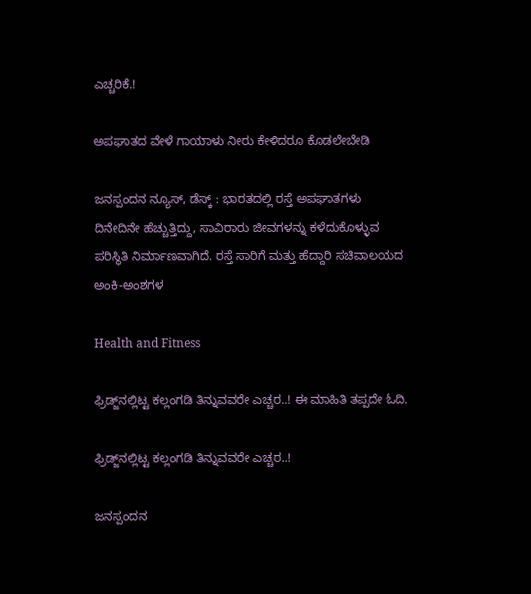ಎಚ್ಚರಿಕೆ.!

ಅಪಘಾತದ ವೇಳೆ ಗಾಯಾಳು ನೀರು ಕೇಳಿದರೂ ಕೊಡಲೇಬೇಡಿ

ಜನಸ್ಪಂದನ ನ್ಯೂಸ್‌, ಡೆಸ್ಕ್‌ : ಭಾರತದಲ್ಲಿ ರಸ್ತೆ ಅಪಘಾತಗಳು ದಿನೇದಿನೇ ಹೆಚ್ಚುತ್ತಿದ್ದು, ಸಾವಿರಾರು ಜೀವಗಳನ್ನು ಕಳೆದುಕೊಳ್ಳುವ ಪರಿಸ್ಥಿತಿ ನಿರ್ಮಾಣವಾಗಿದೆ. ರಸ್ತೆ ಸಾರಿಗೆ ಮತ್ತು ಹೆದ್ದಾರಿ ಸಚಿವಾಲಯದ ಅಂಕಿ-ಅಂಶಗಳ

Health and Fitness

ಫ್ರಿಡ್ಜ್‌ನಲ್ಲಿಟ್ಟ ಕಲ್ಲಂಗಡಿ ತಿನ್ನುವವರೇ ಎಚ್ಚರ..! ಈ ಮಾಹಿತಿ ತಪ್ಪದೇ ಓದಿ.

ಫ್ರಿಡ್ಜ್‌ನಲ್ಲಿಟ್ಟ ಕಲ್ಲಂಗಡಿ ತಿನ್ನುವವರೇ ಎಚ್ಚರ..!

ಜನಸ್ಪಂದನ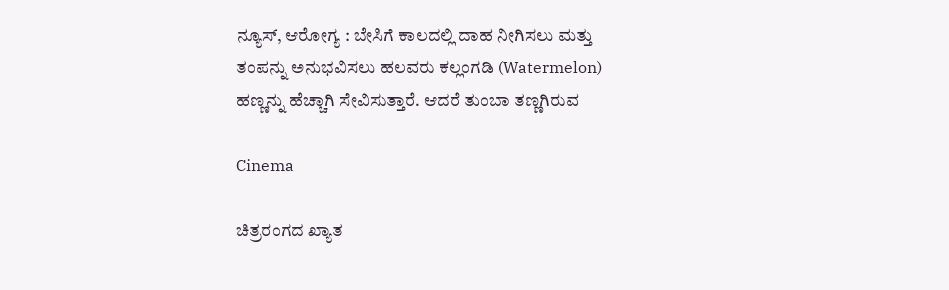ನ್ಯೂಸ್‌, ಆರೋಗ್ಯ : ಬೇಸಿಗೆ ಕಾಲದಲ್ಲಿ ದಾಹ ನೀಗಿಸಲು ಮತ್ತು ತಂಪನ್ನು ಅನುಭವಿಸಲು ಹಲವರು ಕಲ್ಲಂಗಡಿ (Watermelon) ಹಣ್ಣನ್ನು ಹೆಚ್ಚಾಗಿ ಸೇವಿಸುತ್ತಾರೆ. ಆದರೆ ತುಂಬಾ ತಣ್ಣಗಿರುವ

Cinema

ಚಿತ್ರರಂಗದ ಖ್ಯಾತ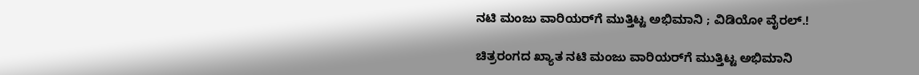ನಟಿ ಮಂಜು ವಾರಿಯರ್‌ಗೆ ಮುತ್ತಿಟ್ಟ ಅಭಿಮಾನಿ ; ವಿಡಿಯೋ ವೈರಲ್.!

ಚಿತ್ರರಂಗದ ಖ್ಯಾತ ನಟಿ ಮಂಜು ವಾರಿಯರ್‌ಗೆ ಮುತ್ತಿಟ್ಟ ಅಭಿಮಾನಿ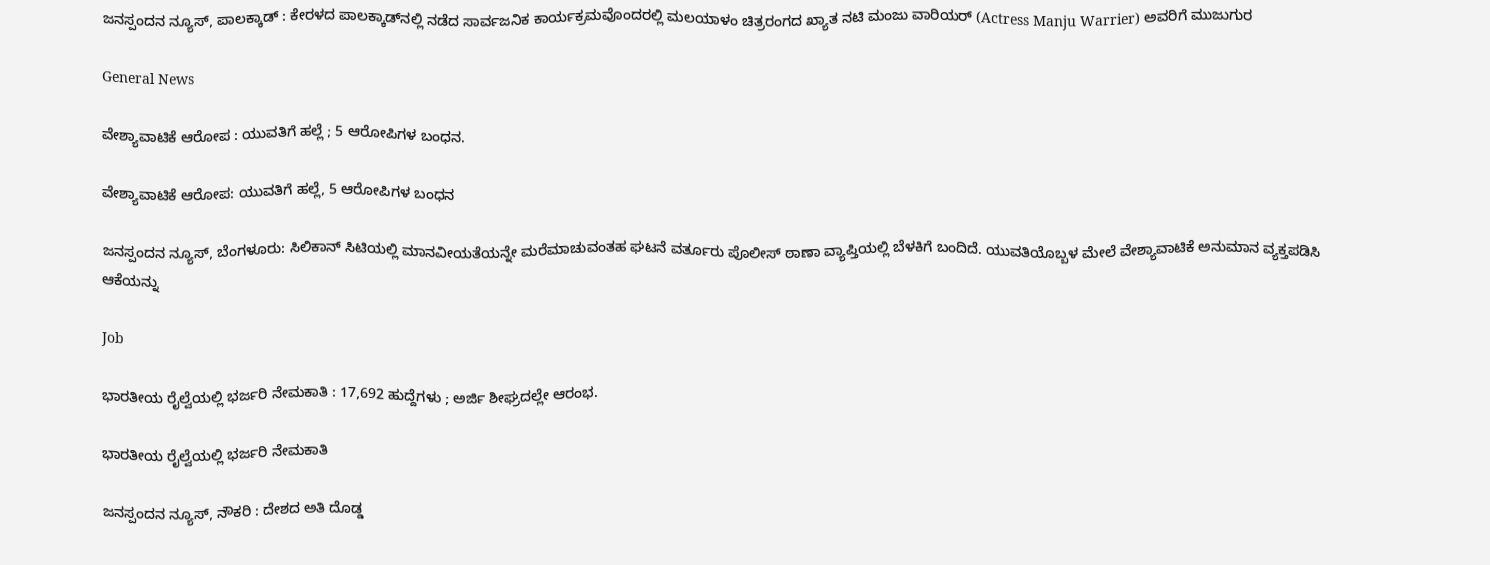ಜನಸ್ಪಂದನ ನ್ಯೂಸ್‌, ಪಾಲಕ್ಕಾಡ್‌ : ಕೇರಳದ ಪಾಲಕ್ಕಾಡ್‌ನಲ್ಲಿ ನಡೆದ ಸಾರ್ವಜನಿಕ ಕಾರ್ಯಕ್ರಮವೊಂದರಲ್ಲಿ ಮಲಯಾಳಂ ಚಿತ್ರರಂಗದ ಖ್ಯಾತ ನಟಿ ಮಂಜು ವಾರಿಯರ್ (Actress Manju Warrier) ಅವರಿಗೆ ಮುಜುಗುರ

General News

ವೇಶ್ಯಾವಾಟಿಕೆ ಆರೋಪ : ಯುವತಿಗೆ ಹಲ್ಲೆ ; 5 ಆರೋಪಿಗಳ ಬಂಧನ.

ವೇಶ್ಯಾವಾಟಿಕೆ ಆರೋಪ: ಯುವತಿಗೆ ಹಲ್ಲೆ, 5 ಆರೋಪಿಗಳ ಬಂಧನ

ಜನಸ್ಪಂದನ ನ್ಯೂಸ್‌, ಬೆಂಗಳೂರು: ಸಿಲಿಕಾನ್ ಸಿಟಿಯಲ್ಲಿ ಮಾನವೀಯತೆಯನ್ನೇ ಮರೆಮಾಚುವಂತಹ ಘಟನೆ ವರ್ತೂರು ಪೊಲೀಸ್ ಠಾಣಾ ವ್ಯಾಪ್ತಿಯಲ್ಲಿ ಬೆಳಕಿಗೆ ಬಂದಿದೆ. ಯುವತಿಯೊಬ್ಬಳ ಮೇಲೆ ವೇಶ್ಯಾವಾಟಿಕೆ ಅನುಮಾನ ವ್ಯಕ್ತಪಡಿಸಿ ಆಕೆಯನ್ನು

Job

ಭಾರತೀಯ ರೈಲ್ವೆಯಲ್ಲಿ ಭರ್ಜರಿ ನೇಮಕಾತಿ : 17,692 ಹುದ್ದೆಗಳು ; ಅರ್ಜಿ ಶೀಘ್ರದಲ್ಲೇ ಆರಂಭ.

ಭಾರತೀಯ ರೈಲ್ವೆಯಲ್ಲಿ ಭರ್ಜರಿ ನೇಮಕಾತಿ

ಜನಸ್ಪಂದನ ನ್ಯೂಸ್‌, ನೌಕರಿ : ದೇಶದ ಅತಿ ದೊಡ್ಡ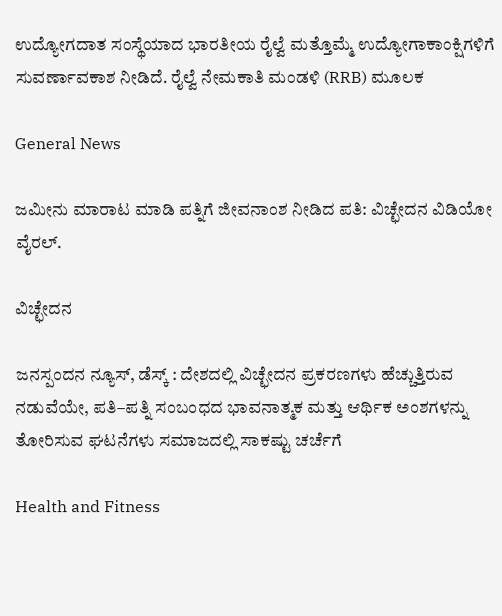ಉದ್ಯೋಗದಾತ ಸಂಸ್ಥೆಯಾದ ಭಾರತೀಯ ರೈಲ್ವೆ ಮತ್ತೊಮ್ಮೆ ಉದ್ಯೋಗಾಕಾಂಕ್ಷಿಗಳಿಗೆ ಸುವರ್ಣಾವಕಾಶ ನೀಡಿದೆ. ರೈಲ್ವೆ ನೇಮಕಾತಿ ಮಂಡಳಿ (RRB) ಮೂಲಕ

General News

ಜಮೀನು ಮಾರಾಟ ಮಾಡಿ ಪತ್ನಿಗೆ ಜೀವನಾಂಶ ನೀಡಿದ ಪತಿ: ವಿಚ್ಛೇದನ ವಿಡಿಯೋ ವೈರಲ್.

ವಿಚ್ಛೇದನ

ಜನಸ್ಪಂದನ ನ್ಯೂಸ್‌, ಡೆಸ್ಕ್‌ : ದೇಶದಲ್ಲಿ ವಿಚ್ಛೇದನ ಪ್ರಕರಣಗಳು ಹೆಚ್ಚುತ್ತಿರುವ ನಡುವೆಯೇ, ಪತಿ–ಪತ್ನಿ ಸಂಬಂಧದ ಭಾವನಾತ್ಮಕ ಮತ್ತು ಆರ್ಥಿಕ ಅಂಶಗಳನ್ನು ತೋರಿಸುವ ಘಟನೆಗಳು ಸಮಾಜದಲ್ಲಿ ಸಾಕಷ್ಟು ಚರ್ಚೆಗೆ

Health and Fitness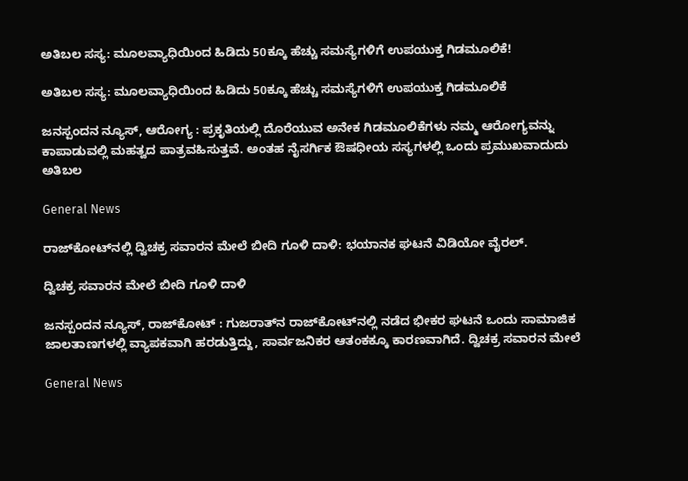ಅತಿಬಲ ಸಸ್ಯ: ಮೂಲವ್ಯಾಧಿಯಿಂದ ಹಿಡಿದು 50ಕ್ಕೂ ಹೆಚ್ಚು ಸಮಸ್ಯೆಗಳಿಗೆ ಉಪಯುಕ್ತ ಗಿಡಮೂಲಿಕೆ!

ಅತಿಬಲ ಸಸ್ಯ: ಮೂಲವ್ಯಾಧಿಯಿಂದ ಹಿಡಿದು 50ಕ್ಕೂ ಹೆಚ್ಚು ಸಮಸ್ಯೆಗಳಿಗೆ ಉಪಯುಕ್ತ ಗಿಡಮೂಲಿಕೆ

ಜನಸ್ಪಂದನ ನ್ಯೂಸ್‌, ಆರೋಗ್ಯ : ಪ್ರಕೃತಿಯಲ್ಲಿ ದೊರೆಯುವ ಅನೇಕ ಗಿಡಮೂಲಿಕೆಗಳು ನಮ್ಮ ಆರೋಗ್ಯವನ್ನು ಕಾಪಾಡುವಲ್ಲಿ ಮಹತ್ವದ ಪಾತ್ರವಹಿಸುತ್ತವೆ. ಅಂತಹ ನೈಸರ್ಗಿಕ ಔಷಧೀಯ ಸಸ್ಯಗಳಲ್ಲಿ ಒಂದು ಪ್ರಮುಖವಾದುದು ಅತಿಬಲ

General News

ರಾಜ್‌ಕೋಟ್‌ನಲ್ಲಿ ದ್ವಿಚಕ್ರ ಸವಾರನ ಮೇಲೆ ಬೀದಿ ಗೂಳಿ ದಾಳಿ: ಭಯಾನಕ ಘಟನೆ ವಿಡಿಯೋ ವೈರಲ್.

ದ್ವಿಚಕ್ರ ಸವಾರನ ಮೇಲೆ ಬೀದಿ ಗೂಳಿ ದಾಳಿ

ಜನಸ್ಪಂದನ ನ್ಯೂಸ್‌, ರಾಜ್‌ಕೋಟ್‌ : ಗುಜರಾತ್‌ನ ರಾಜ್‌ಕೋಟ್‌ನಲ್ಲಿ ನಡೆದ ಭೀಕರ ಘಟನೆ ಒಂದು ಸಾಮಾಜಿಕ ಜಾಲತಾಣಗಳಲ್ಲಿ ವ್ಯಾಪಕವಾಗಿ ಹರಡುತ್ತಿದ್ದು, ಸಾರ್ವಜನಿಕರ ಆತಂಕಕ್ಕೂ ಕಾರಣವಾಗಿದೆ. ದ್ವಿಚಕ್ರ ಸವಾರನ ಮೇಲೆ

General News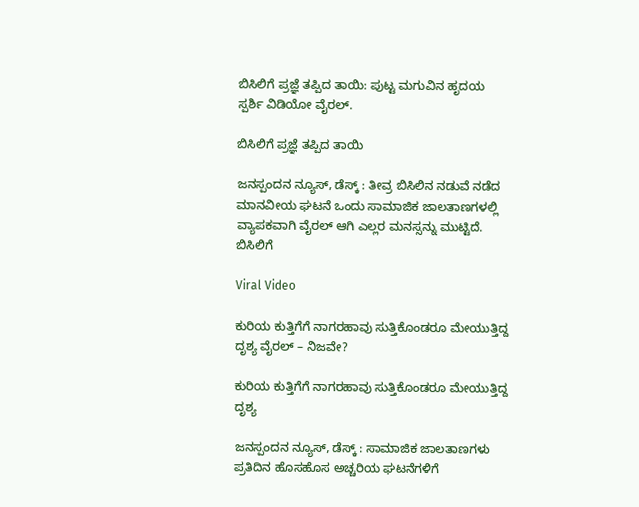ಬಿಸಿಲಿಗೆ ಪ್ರಜ್ಞೆ ತಪ್ಪಿದ ತಾಯಿ: ಪುಟ್ಟ ಮಗುವಿನ ಹೃದಯ ಸ್ಪರ್ಶಿ ವಿಡಿಯೋ ವೈರಲ್.

ಬಿಸಿಲಿಗೆ ಪ್ರಜ್ಞೆ ತಪ್ಪಿದ ತಾಯಿ

ಜನಸ್ಪಂದನ ನ್ಯೂಸ್‌, ಡೆಸ್ಕ್‌ : ತೀವ್ರ ಬಿಸಿಲಿನ ನಡುವೆ ನಡೆದ ಮಾನವೀಯ ಘಟನೆ ಒಂದು ಸಾಮಾಜಿಕ ಜಾಲತಾಣಗಳಲ್ಲಿ ವ್ಯಾಪಕವಾಗಿ ವೈರಲ್ ಆಗಿ ಎಲ್ಲರ ಮನಸ್ಸನ್ನು ಮುಟ್ಟಿದೆ. ಬಿಸಿಲಿಗೆ

Viral Video

ಕುರಿಯ ಕುತ್ತಿಗೆಗೆ ನಾಗರಹಾವು ಸುತ್ತಿಕೊಂಡರೂ ಮೇಯುತ್ತಿದ್ದ ದೃಶ್ಯ ವೈರಲ್ – ನಿಜವೇ?

ಕುರಿಯ ಕುತ್ತಿಗೆಗೆ ನಾಗರಹಾವು ಸುತ್ತಿಕೊಂಡರೂ ಮೇಯುತ್ತಿದ್ದ ದೃಶ್ಯ

ಜನಸ್ಪಂದನ ನ್ಯೂಸ್‌, ಡೆಸ್ಕ್ : ಸಾಮಾಜಿಕ ಜಾಲತಾಣಗಳು ಪ್ರತಿದಿನ ಹೊಸಹೊಸ ಅಚ್ಚರಿಯ ಘಟನೆಗಳಿಗೆ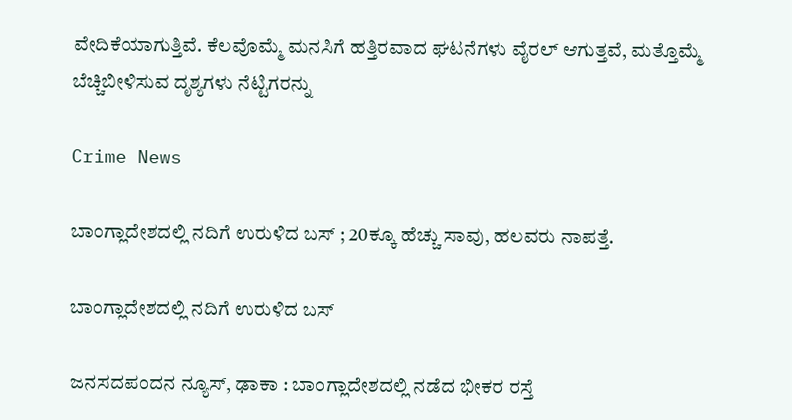ವೇದಿಕೆಯಾಗುತ್ತಿವೆ. ಕೆಲವೊಮ್ಮೆ ಮನಸಿಗೆ ಹತ್ತಿರವಾದ ಘಟನೆಗಳು ವೈರಲ್ ಆಗುತ್ತವೆ, ಮತ್ತೊಮ್ಮೆ ಬೆಚ್ಚಿಬೀಳಿಸುವ ದೃಶ್ಯಗಳು ನೆಟ್ಟಿಗರನ್ನು

Crime News

ಬಾಂಗ್ಲಾದೇಶದಲ್ಲಿ ನದಿಗೆ ಉರುಳಿದ ಬಸ್ ; 20ಕ್ಕೂ ಹೆಚ್ಚು ಸಾವು, ಹಲವರು ನಾಪತ್ತೆ.

ಬಾಂಗ್ಲಾದೇಶದಲ್ಲಿ ನದಿಗೆ ಉರುಳಿದ ಬಸ್

ಜನಸದಪಂದನ ನ್ಯೂಸ್‌, ಢಾಕಾ : ಬಾಂಗ್ಲಾದೇಶದಲ್ಲಿ ನಡೆದ ಭೀಕರ ರಸ್ತೆ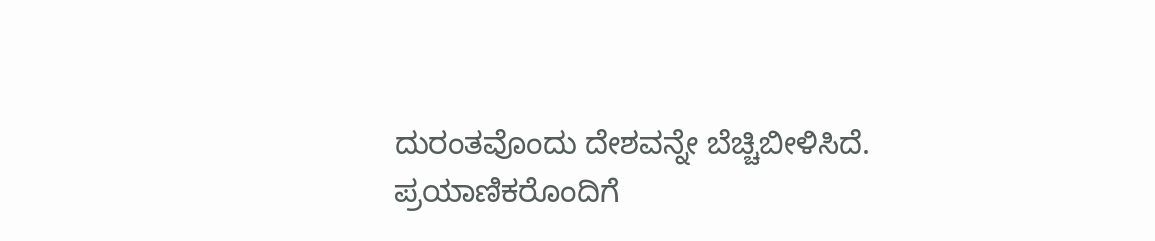ದುರಂತವೊಂದು ದೇಶವನ್ನೇ ಬೆಚ್ಚಿಬೀಳಿಸಿದೆ. ಪ್ರಯಾಣಿಕರೊಂದಿಗೆ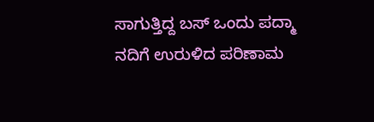ಸಾಗುತ್ತಿದ್ದ ಬಸ್ ಒಂದು ಪದ್ಮಾ ನದಿಗೆ ಉರುಳಿದ ಪರಿಣಾಮ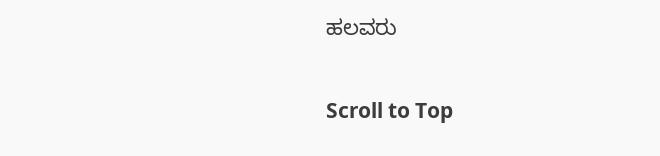ಹಲವರು

Scroll to Top